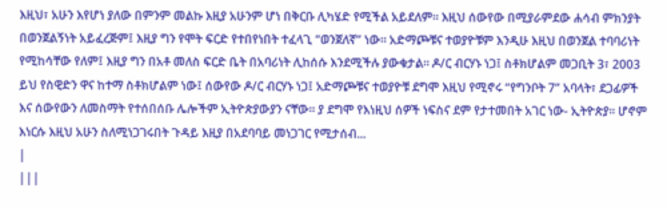እዚህ፣ አሁን እየሆነ ያለው በምንም መልኩ እዚያ አሁንም ሆነ በቅርቡ ሊካሄድ የሚችል አይደለም። እዚህ ሰውየው በሚያራምደው ሐሳብ ምክንያት በወንጀልኝነት አይፈረጅም፤ እዚያ ግን የሞት ፍርድ የተበየነበት ተፈላጊ “ወንጀለኛ” ነው። አድማጮቹና ተወያዮቹም እንዲሁ እዚህ በወንጀል ተባባሪነት የሚከሳቸው የለም፤ እዚያ ግን በአቶ መለስ ፍርድ ቤት በአባሪነት ሊከሰሱ እንደሚችሉ ያውቁታል። ዶ/ር ብርሃኑ ነጋ፤ ስቶክሆልም መጋቢት 3፣ 2003 ይህ የስዊድን ዋና ከተማ ስቶክሆልም ነው፤ ሰውየው ዶ/ር ብርሃኑ ነጋ፤ አድማጮቹና ተወያዮቹ ደግሞ እዚህ የሚኖሩ “የግንቦት 7” አባላት፣ ደጋፊዎች እና ሰውየውን ለመስማት የተሰበሰቡ ሌሎችም ኢትዮጵያውያን ናቸው። ያ ደግሞ የእነዚህ ሰዎች ነፍስና ደም የታተመበት አገር ነው- ኢትዮጵያ። ሆኖም እነርሱ እዚህ አሁን ስለሚነጋገሩበት ጉዳይ እዚያ በአደባባይ መነጋገር የሚታሰብ...
|
|||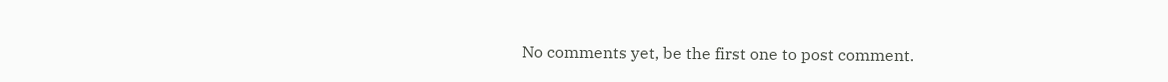No comments yet, be the first one to post comment.